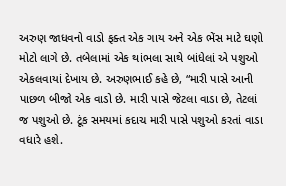અરુણ જાધવનો વાડો ફક્ત એક ગાય અને એક ભેંસ માટે ઘણો મોટો લાગે છે. તબેલામાં એક થાંભલા સાથે બાંધેલાં એ પશુઓ એકલવાયાં દેખાય છે. અરુણભાઈ કહે છે, “મારી પાસે આની પાછળ બીજો એક વાડો છે. મારી પાસે જેટલા વાડા છે, તેટલાં જ પશુઓ છે. ટૂંક સમયમાં કદાચ મારી પાસે પશુઓ કરતાં વાડા વધારે હશે.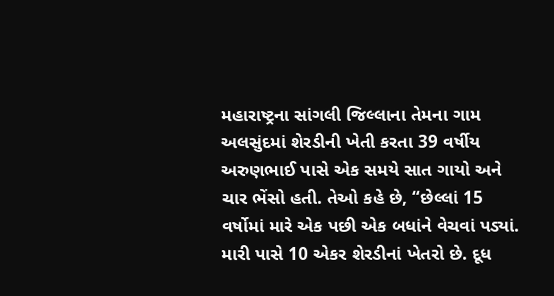મહારાષ્ટ્રના સાંગલી જિલ્લાના તેમના ગામ અલસુંદમાં શેરડીની ખેતી કરતા 39 વર્ષીય અરુણભાઈ પાસે એક સમયે સાત ગાયો અને ચાર ભેંસો હતી. તેઓ કહે છે, “છેલ્લાં 15 વર્ષોમાં મારે એક પછી એક બધાંને વેચવાં પડ્યાં. મારી પાસે 10 એકર શેરડીનાં ખેતરો છે. દૂધ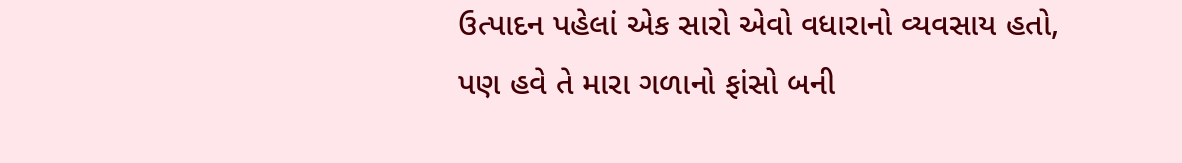ઉત્પાદન પહેલાં એક સારો એવો વધારાનો વ્યવસાય હતો, પણ હવે તે મારા ગળાનો ફાંસો બની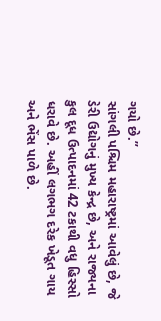ગયો છે.”
સાંગલી પશ્ચિમ મહારાષ્ટ્રમાં આવેલું છે, જે ડેરી ઉદ્યોગનું મુખ્ય કેન્દ્ર છે, અને રાજ્યના કુલ દૂધ ઉત્પાદનમાં 42 ટકાથી વધુ હિસ્સો ધરાવે છે. અહીં લગભગ દરેક ખેડૂત ગાય અને ભેંસ પાળે છે.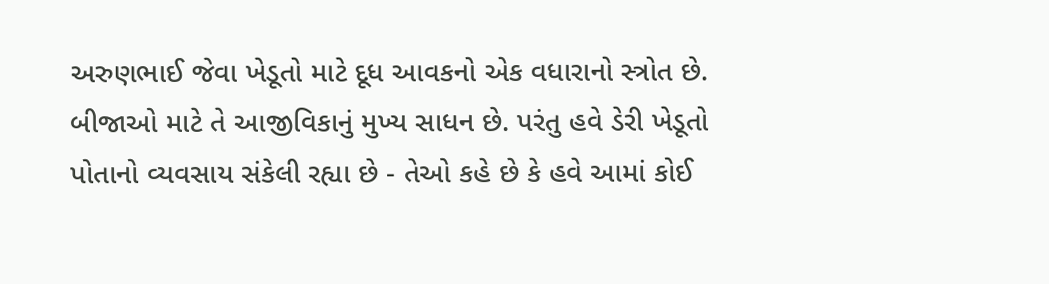અરુણભાઈ જેવા ખેડૂતો માટે દૂધ આવકનો એક વધારાનો સ્ત્રોત છે. બીજાઓ માટે તે આજીવિકાનું મુખ્ય સાધન છે. પરંતુ હવે ડેરી ખેડૂતો પોતાનો વ્યવસાય સંકેલી રહ્યા છે - તેઓ કહે છે કે હવે આમાં કોઈ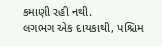કમાણી રહી નથી.
લગભગ એક દાયકાથી, પશ્ચિમ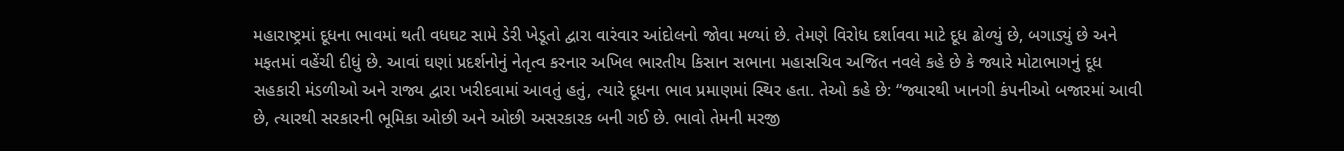મહારાષ્ટ્રમાં દૂધના ભાવમાં થતી વધઘટ સામે ડેરી ખેડૂતો દ્વારા વારંવાર આંદોલનો જોવા મળ્યાં છે. તેમણે વિરોધ દર્શાવવા માટે દૂધ ઢોળ્યું છે, બગાડ્યું છે અને મફતમાં વહેંચી દીધું છે. આવાં ઘણાં પ્રદર્શનોનું નેતૃત્વ કરનાર અખિલ ભારતીય કિસાન સભાના મહાસચિવ અજિત નવલે કહે છે કે જ્યારે મોટાભાગનું દૂધ સહકારી મંડળીઓ અને રાજ્ય દ્વારા ખરીદવામાં આવતું હતું, ત્યારે દૂધના ભાવ પ્રમાણમાં સ્થિર હતા. તેઓ કહે છે: “જ્યારથી ખાનગી કંપનીઓ બજારમાં આવી છે, ત્યારથી સરકારની ભૂમિકા ઓછી અને ઓછી અસરકારક બની ગઈ છે. ભાવો તેમની મરજી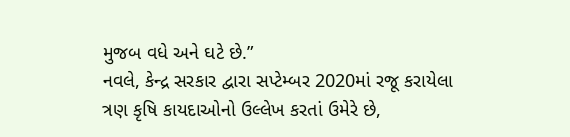મુજબ વધે અને ઘટે છે.”
નવલે, કેન્દ્ર સરકાર દ્વારા સપ્ટેમ્બર 2020માં રજૂ કરાયેલા ત્રણ કૃષિ કાયદાઓનો ઉલ્લેખ કરતાં ઉમેરે છે,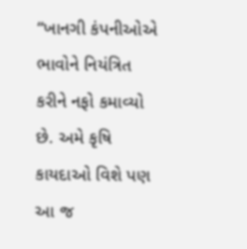“ખાનગી કંપનીઓએ ભાવોને નિયંત્રિત કરીને નફો કમાવ્યો છે. અમે કૃષિ કાયદાઓ વિશે પણ આ જ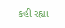કહી રહ્યા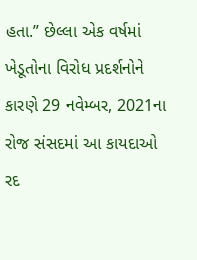હતા.” છેલ્લા એક વર્ષમાં ખેડૂતોના વિરોધ પ્રદર્શનોને કારણે 29 નવેમ્બર, 2021ના રોજ સંસદમાં આ કાયદાઓ રદ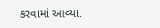કરવામાં આવ્યા.